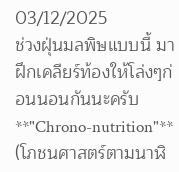03/12/2025
ช่วงฝุ่นมลพิษแบบนี้ มาฝึกเคลียร์ท้องให้โล่งๆก่อนนอนกันนะครับ
**"Chrono-nutrition"** (โภชนศาสตร์ตามนาฬิ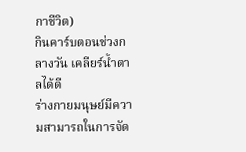กาชีวิต)
กินคาร์บตอนช่วงกลางวัน เคลียร์น้ำตาลได้ดี
ร่างกายมนุษย์มีความสามารถในการจัด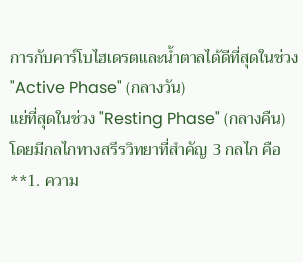การกับคาร์โบไฮเดรตและน้ำตาลได้ดีที่สุดในช่วง "Active Phase" (กลางวัน)
แย่ที่สุดในช่วง "Resting Phase" (กลางคืน)
โดยมีกลไกทางสรีรวิทยาที่สำคัญ 3 กลไก คือ
**1. ความ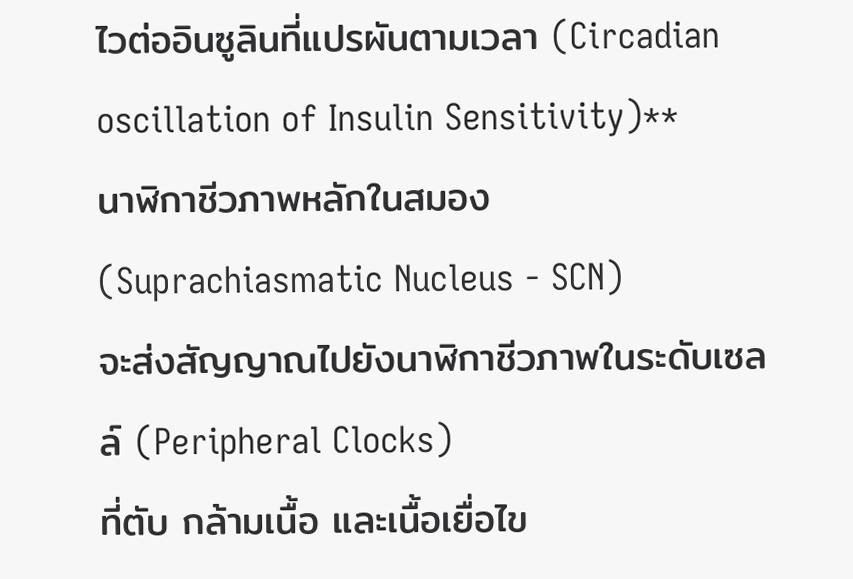ไวต่ออินซูลินที่แปรผันตามเวลา (Circadian oscillation of Insulin Sensitivity)**
นาฬิกาชีวภาพหลักในสมอง (Suprachiasmatic Nucleus - SCN)
จะส่งสัญญาณไปยังนาฬิกาชีวภาพในระดับเซลล์ (Peripheral Clocks)
ที่ตับ กล้ามเนื้อ และเนื้อเยื่อไข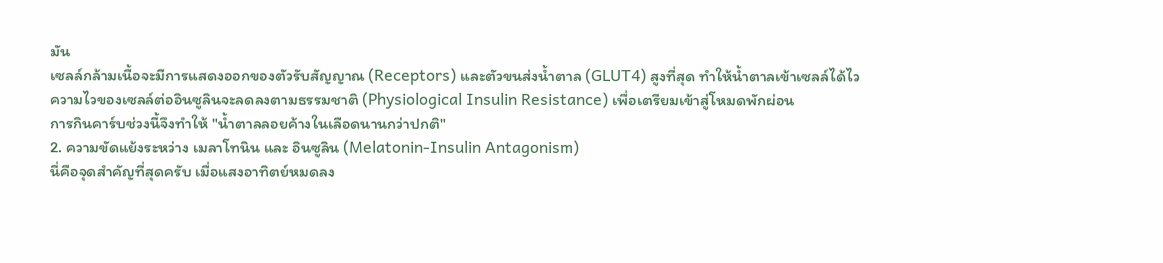มัน
เซลล์กล้ามเนื้อจะมีการแสดงออกของตัวรับสัญญาณ (Receptors) และตัวขนส่งน้ำตาล (GLUT4) สูงที่สุด ทำให้น้ำตาลเข้าเซลล์ได้ไว
ความไวของเซลล์ต่ออินซูลินจะลดลงตามธรรมชาติ (Physiological Insulin Resistance) เพื่อเตรียมเข้าสู่โหมดพักผ่อน
การกินคาร์บช่วงนี้จึงทำให้ "น้ำตาลลอยค้างในเลือดนานกว่าปกติ"
2. ความขัดแย้งระหว่าง เมลาโทนิน และ อินซูลิน (Melatonin-Insulin Antagonism)
นี่คือจุดสำคัญที่สุดครับ เมื่อแสงอาทิตย์หมดลง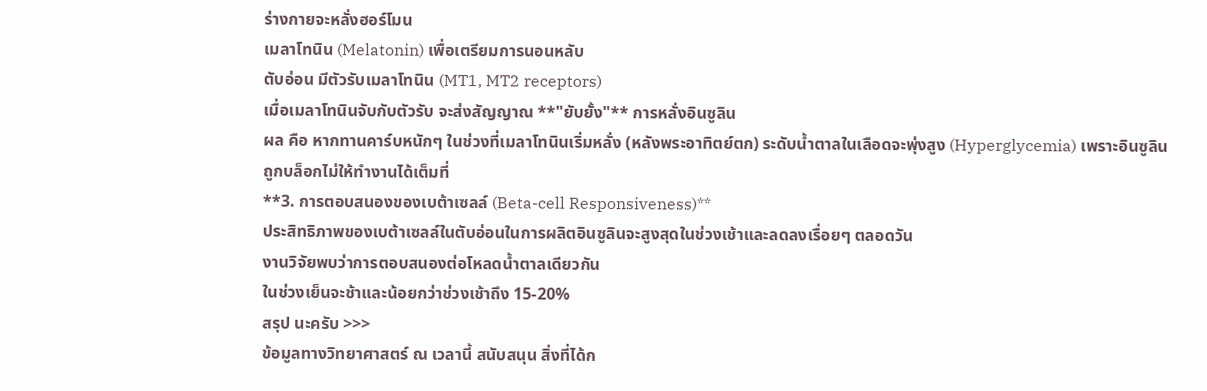ร่างกายจะหลั่งฮอร์โมน
เมลาโทนิน (Melatonin) เพื่อเตรียมการนอนหลับ
ตับอ่อน มีตัวรับเมลาโทนิน (MT1, MT2 receptors)
เมื่อเมลาโทนินจับกับตัวรับ จะส่งสัญญาณ **"ยับยั้ง"** การหลั่งอินซูลิน
ผล คือ หากทานคาร์บหนักๆ ในช่วงที่เมลาโทนินเริ่มหลั่ง (หลังพระอาทิตย์ตก) ระดับน้ำตาลในเลือดจะพุ่งสูง (Hyperglycemia) เพราะอินซูลินถูกบล็อกไม่ให้ทำงานได้เต็มที่
**3. การตอบสนองของเบต้าเซลล์ (Beta-cell Responsiveness)**
ประสิทธิภาพของเบต้าเซลล์ในตับอ่อนในการผลิตอินซูลินจะสูงสุดในช่วงเช้าและลดลงเรื่อยๆ ตลอดวัน
งานวิจัยพบว่าการตอบสนองต่อโหลดน้ำตาลเดียวกัน
ในช่วงเย็นจะช้าและน้อยกว่าช่วงเช้าถึง 15-20%
สรุป นะครับ >>>
ข้อมูลทางวิทยาศาสตร์ ณ เวลานี้ สนับสนุน สิ่งที่ได้ก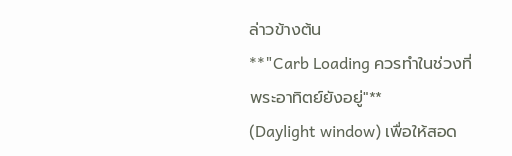ล่าวข้างต้น
**"Carb Loading ควรทำในช่วงที่พระอาทิตย์ยังอยู่"**
(Daylight window) เพื่อให้สอด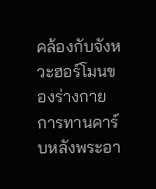คล้องกับจังหวะฮอร์โมนของร่างกาย
การทานคาร์บหลังพระอา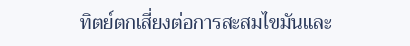ทิตย์ตกเสี่ยงต่อการสะสมไขมันและ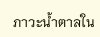ภาวะน้ำตาลใน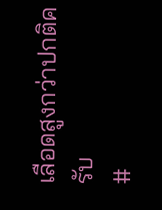เลือดสูงกว่าปกติครับ
#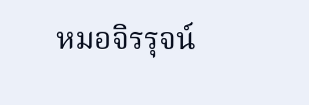หมอจิรรุจน์